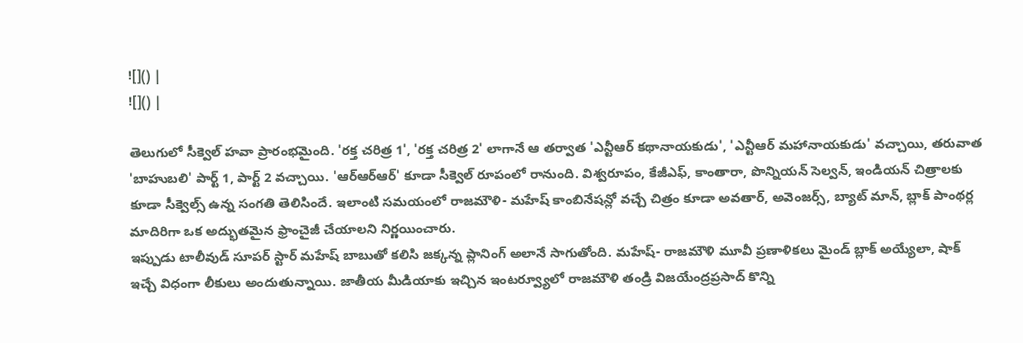![]() |
![]() |

తెలుగులో సీక్వెల్ హవా ప్రారంభమైంది. 'రక్త చరిత్ర 1', 'రక్త చరిత్ర 2' లాగానే ఆ తర్వాత 'ఎన్టీఆర్ కథానాయకుడు', 'ఎన్టీఆర్ మహానాయకుడు' వచ్చాయి, తరువాత 'బాహుబలి' పార్ట్ 1, పార్ట్ 2 వచ్చాయి. 'ఆర్ఆర్ఆర్' కూడా సీక్వెల్ రూపంలో రానుంది. విశ్వరూపం, కేజీఎఫ్, కాంతారా, పొన్నియన్ సెల్వన్, ఇండియన్ చిత్రాలకు కూడా సీక్వెల్స్ ఉన్న సంగతి తెలిసిందే. ఇలాంటి సమయంలో రాజమౌళి- మహేష్ కాంబినేషన్లో వచ్చే చిత్రం కూడా అవతార్, అవెంజర్స్, బ్యాట్ మాన్, బ్లాక్ పాంథర్ల మాదిరిగా ఒక అద్భుతమైన ఫ్రాంచైజీ చేయాలని నిర్ణయించారు.
ఇప్పుడు టాలీవుడ్ సూపర్ స్టార్ మహేష్ బాబుతో కలిసి జక్కన్న ప్లానింగ్ అలానే సాగుతోంది. మహేష్- రాజమౌళి మూవీ ప్రణాళికలు మైండ్ బ్లాక్ అయ్యేలా, షాక్ ఇచ్చే విధంగా లీకులు అందుతున్నాయి. జాతీయ మీడియాకు ఇచ్చిన ఇంటర్వ్యూలో రాజమౌళి తండ్రి విజయేంద్రప్రసాద్ కొన్ని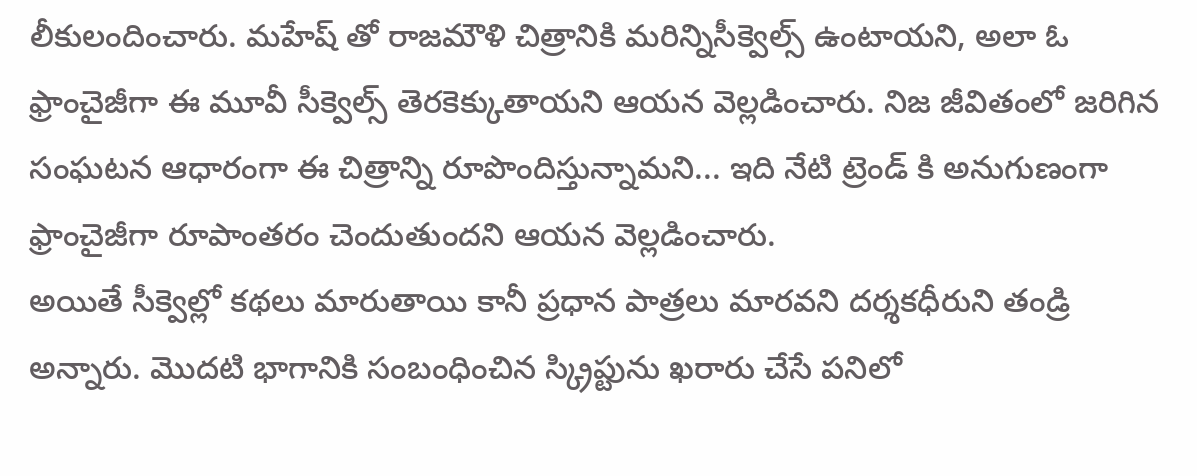లీకులందించారు. మహేష్ తో రాజమౌళి చిత్రానికి మరిన్నిసీక్వెల్స్ ఉంటాయని, అలా ఓ ఫ్రాంచైజీగా ఈ మూవీ సీక్వెల్స్ తెరకెక్కుతాయని ఆయన వెల్లడించారు. నిజ జీవితంలో జరిగిన సంఘటన ఆధారంగా ఈ చిత్రాన్ని రూపొందిస్తున్నామని... ఇది నేటి ట్రెండ్ కి అనుగుణంగా ఫ్రాంచైజీగా రూపాంతరం చెందుతుందని ఆయన వెల్లడించారు.
అయితే సీక్వెల్లో కథలు మారుతాయి కానీ ప్రధాన పాత్రలు మారవని దర్శకధీరుని తండ్రి అన్నారు. మొదటి భాగానికి సంబంధించిన స్క్రిప్టును ఖరారు చేసే పనిలో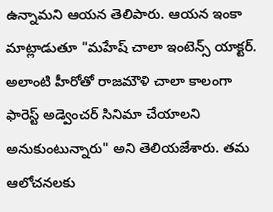ఉన్నామని ఆయన తెలిపారు. ఆయన ఇంకా మాట్లాడుతూ "మహేష్ చాలా ఇంటెన్స్ యాక్టర్. అలాంటి హీరోతో రాజమౌళి చాలా కాలంగా ఫారెస్ట్ అడ్వెంచర్ సినిమా చేయాలని అనుకుంటున్నారు" అని తెలియజేశారు. తమ ఆలోచనలకు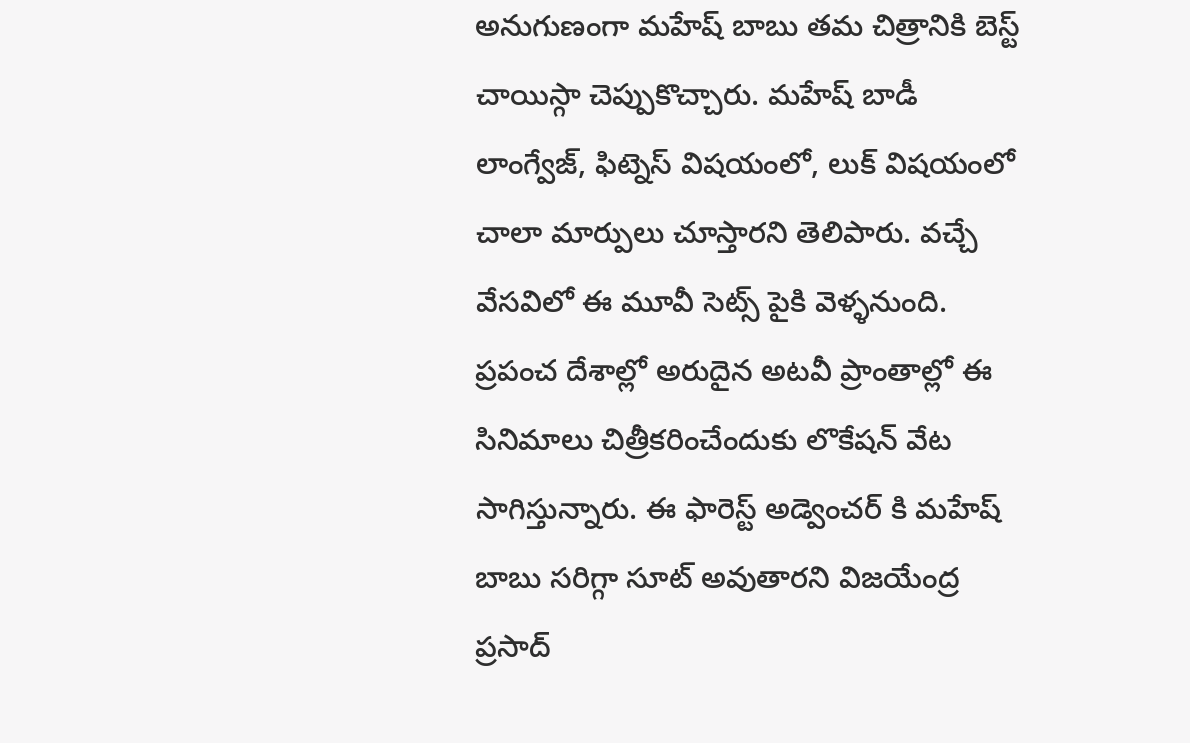అనుగుణంగా మహేష్ బాబు తమ చిత్రానికి బెస్ట్ చాయిస్గా చెప్పుకొచ్చారు. మహేష్ బాడీ లాంగ్వేజ్, ఫిట్నెస్ విషయంలో, లుక్ విషయంలో చాలా మార్పులు చూస్తారని తెలిపారు. వచ్చే వేసవిలో ఈ మూవీ సెట్స్ పైకి వెళ్ళనుంది.
ప్రపంచ దేశాల్లో అరుదైన అటవీ ప్రాంతాల్లో ఈ సినిమాలు చిత్రీకరించేందుకు లొకేషన్ వేట సాగిస్తున్నారు. ఈ ఫారెస్ట్ అడ్వెంచర్ కి మహేష్ బాబు సరిగ్గా సూట్ అవుతారని విజయేంద్ర ప్రసాద్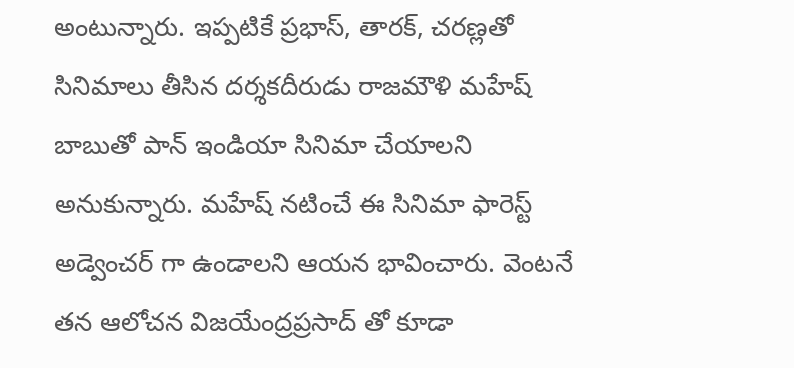అంటున్నారు. ఇప్పటికే ప్రభాస్, తారక్, చరణ్లతో సినిమాలు తీసిన దర్శకదీరుడు రాజమౌళి మహేష్ బాబుతో పాన్ ఇండియా సినిమా చేయాలని అనుకున్నారు. మహేష్ నటించే ఈ సినిమా ఫారెస్ట్ అడ్వెంచర్ గా ఉండాలని ఆయన భావించారు. వెంటనే తన ఆలోచన విజయేంద్రప్రసాద్ తో కూడా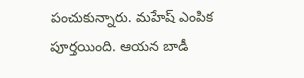పంచుకున్నారు. మహేష్ ఎంపిక పూర్తయింది. ఆయన బాడీ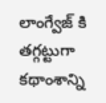లాంగ్వేజ్ కి తగ్గట్టుగా కథాంశాన్ని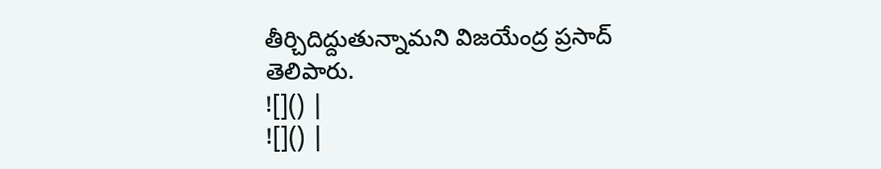తీర్చిదిద్దుతున్నామని విజయేంద్ర ప్రసాద్ తెలిపారు.
![]() |
![]() |